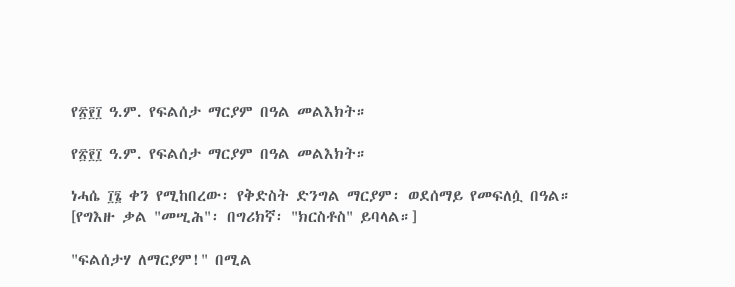የ፳፻፲ ዓ.ም. የፍልሰታ ማርያም በዓል መልእክት።

የ፳፻፲ ዓ.ም. የፍልሰታ ማርያም በዓል መልእክት።

ነሓሴ ፲፮ ቀን የሚከበረው፡ የቅድስት ድንግል ማርያም፡ ወደሰማይ የመፍለሷ በዓል።
[የግእዙ ቃል "መሢሕ"፡ በግሪክኛ፡ "ክርስቶስ" ይባላል።]

"ፍልሰታሃ ለማርያም!" በሚል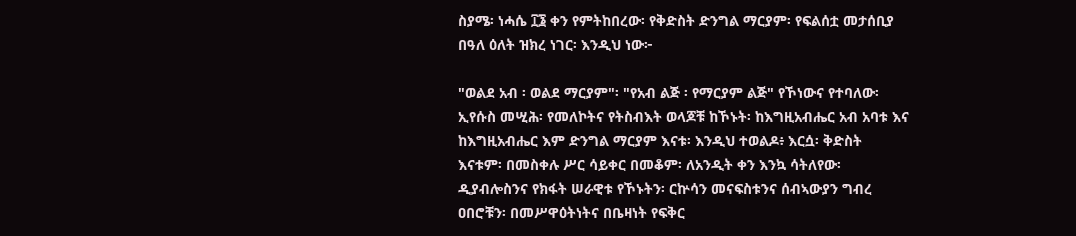ስያሜ፡ ነሓሴ ፲፮ ቀን የምትከበረው፡ የቅድስት ድንግል ማርያም፡ የፍልሰቷ መታሰቢያ በዓለ ዕለት ዝክረ ነገር፡ እንዲህ ነው፦

"ወልደ አብ ፡ ወልደ ማርያም"፡ "የአብ ልጅ ፡ የማርያም ልጅ" የኾነውና የተባለው፡ ኢየሱስ መሢሕ፡ የመለኮትና የትስብእት ወላጆቹ ከኾኑት፡ ከእግዚአብሔር አብ አባቱ እና ከእግዚአብሔር እም ድንግል ማርያም እናቱ፡ እንዲህ ተወልዶ፥ እርሷ፡ ቅድስት እናቱም፡ በመስቀሉ ሥር ሳይቀር በመቆም፡ ለአንዲት ቀን እንኳ ሳትለየው፡ ዲያብሎስንና የክፋት ሠራዊቱ የኾኑትን፡ ርኵሳን መናፍስቱንና ሰብኣውያን ግብረ ዐበሮቹን፡ በመሥዋዕትነትና በቤዛነት የፍቅር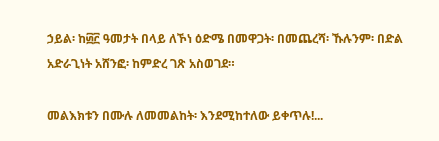ኃይል፡ ከ፴፫ ዓመታት በላይ ለኾነ ዕድሜ በመዋጋት፡ በመጨረሻ፡ ኹሉንም፡ በድል አድራጊነት አሸንፎ፡ ከምድረ ገጽ አስወገደ።

መልእክቱን በሙሉ ለመመልከት፡ እንደሚከተለው ይቀጥሉ!...